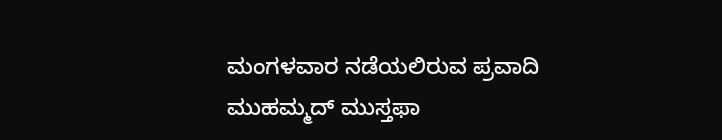ಮಂಗಳವಾರ ನಡೆಯಲಿರುವ ಪ್ರವಾದಿ ಮುಹಮ್ಮದ್ ಮುಸ್ತಫಾ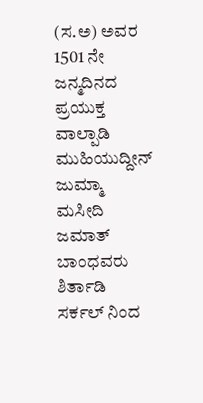(ಸ.ಅ) ಅವರ 1501 ನೇ ಜನ್ಮದಿನದ ಪ್ರಯುಕ್ತ ವಾಲ್ಪಾಡಿ ಮುಹಿಯುದ್ದೀನ್ ಜುಮ್ಮಾ ಮಸೀದಿ ಜಮಾತ್ ಬಾಂಧವರು ಶಿರ್ತಾಡಿ ಸರ್ಕಲ್ ನಿಂದ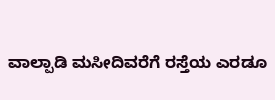ವಾಲ್ಪಾಡಿ ಮಸೀದಿವರೆಗೆ ರಸ್ತೆಯ ಎರಡೂ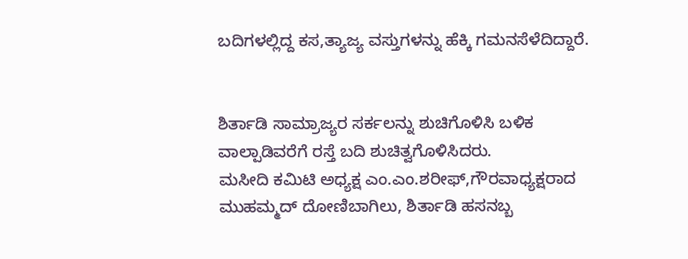ಬದಿಗಳಲ್ಲಿದ್ದ ಕಸ,ತ್ಯಾಜ್ಯ ವಸ್ತುಗಳನ್ನು ಹೆಕ್ಕಿ ಗಮನಸೆಳೆದಿದ್ದಾರೆ.


ಶಿರ್ತಾಡಿ ಸಾಮ್ರಾಜ್ಯರ ಸರ್ಕಲನ್ನು ಶುಚಿಗೊಳಿಸಿ ಬಳಿಕ ವಾಲ್ಪಾಡಿವರೆಗೆ ರಸ್ತೆ ಬದಿ ಶುಚಿತ್ವಗೊಳಿಸಿದರು.
ಮಸೀದಿ ಕಮಿಟಿ ಅಧ್ಯಕ್ಷ ಎಂ.ಎಂ.ಶರೀಫ್,ಗೌರವಾಧ್ಯಕ್ಷರಾದ ಮುಹಮ್ಮದ್ ದೋಣಿಬಾಗಿಲು, ಶಿರ್ತಾಡಿ ಹಸನಬ್ಬ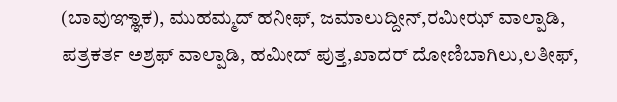(ಬಾವುಞ್ಞಾಕ), ಮುಹಮ್ಮದ್ ಹನೀಫ್, ಜಮಾಲುದ್ದೀನ್,ರಮೀಝ್ ವಾಲ್ಪಾಡಿ, ಪತ್ರಕರ್ತ ಅಶ್ರಫ್ ವಾಲ್ಪಾಡಿ, ಹಮೀದ್ ಪುತ್ತ,ಖಾದರ್ ದೋಣಿಬಾಗಿಲು,ಲತೀಫ್,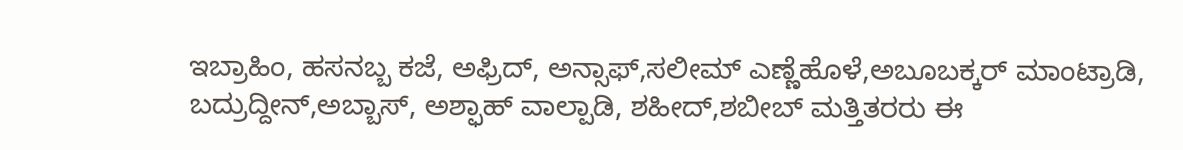ಇಬ್ರಾಹಿಂ, ಹಸನಬ್ಬ ಕಜೆ, ಅಫ್ರಿದ್, ಅನ್ಸಾಫ್,ಸಲೀಮ್ ಎಣ್ಣೆಹೊಳೆ,ಅಬೂಬಕ್ಕರ್ ಮಾಂಟ್ರಾಡಿ, ಬದ್ರುದ್ದೀನ್,ಅಬ್ಬಾಸ್, ಅಶ್ಫಾಹ್ ವಾಲ್ಪಾಡಿ, ಶಹೀದ್,ಶಬೀಬ್ ಮತ್ತಿತರರು ಈ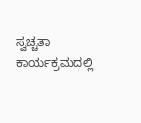ಸ್ವಚ್ಚತಾ ಕಾರ್ಯಕ್ರಮದಲ್ಲಿ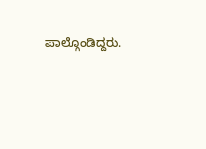ಪಾಲ್ಗೊಂಡಿದ್ದರು.